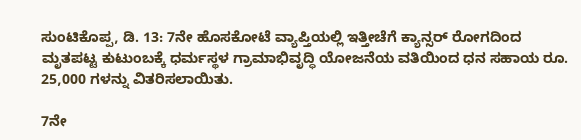ಸುಂಟಿಕೊಪ್ಪ, ಡಿ. 13: 7ನೇ ಹೊಸಕೋಟೆ ವ್ಯಾಪ್ತಿಯಲ್ಲಿ ಇತ್ತೀಚೆಗೆ ಕ್ಯಾನ್ಸರ್ ರೋಗದಿಂದ ಮೃತಪಟ್ಟ ಕುಟುಂಬಕ್ಕೆ ಧರ್ಮಸ್ಥಳ ಗ್ರಾಮಾಭಿವೃದ್ಧಿ ಯೋಜನೆಯ ವತಿಯಿಂದ ಧನ ಸಹಾಯ ರೂ. 25,000 ಗಳನ್ನು ವಿತರಿಸಲಾಯಿತು.

7ನೇ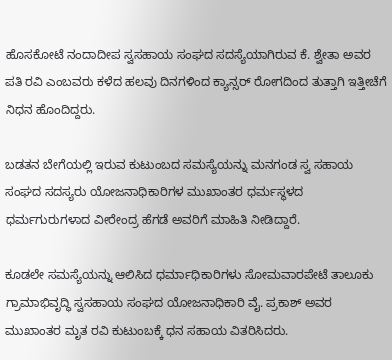ಹೊಸಕೋಟೆ ನಂದಾದೀಪ ಸ್ವಸಹಾಯ ಸಂಘದ ಸದಸ್ಯೆಯಾಗಿರುವ ಕೆ. ಶ್ವೇತಾ ಅವರ ಪತಿ ರವಿ ಎಂಬವರು ಕಳೆದ ಹಲವು ದಿನಗಳಿಂದ ಕ್ಯಾನ್ಸರ್ ರೋಗದಿಂದ ತುತ್ತಾಗಿ ಇತ್ತೀಚೆಗೆ ನಿಧನ ಹೊಂದಿದ್ದರು.

ಬಡತನ ಬೇಗೆಯಲ್ಲಿ ಇರುವ ಕುಟುಂಬದ ಸಮಸ್ಯೆಯನ್ನು ಮನಗಂಡ ಸ್ವ ಸಹಾಯ ಸಂಘದ ಸದಸ್ಯರು ಯೋಜನಾಧಿಕಾರಿಗಳ ಮುಖಾಂತರ ಧರ್ಮಸ್ಥಳದ ಧರ್ಮಗುರುಗಳಾದ ವೀರೇಂದ್ರ ಹೆಗಡೆ ಅವರಿಗೆ ಮಾಹಿತಿ ನೀಡಿದ್ದಾರೆ.

ಕೂಡಲೇ ಸಮಸ್ಯೆಯನ್ನು ಆಲಿಸಿದ ಧರ್ಮಾಧಿಕಾರಿಗಳು ಸೋಮವಾರಪೇಟೆ ತಾಲೂಕು ಗ್ರಾಮಾಭಿವೃದ್ಧಿ ಸ್ವಸಹಾಯ ಸಂಘದ ಯೋಜನಾಧಿಕಾರಿ ವೈ. ಪ್ರಕಾಶ್ ಅವರ ಮುಖಾಂತರ ಮೃತ ರವಿ ಕುಟುಂಬಕ್ಕೆ ಧನ ಸಹಾಯ ವಿತರಿಸಿದರು.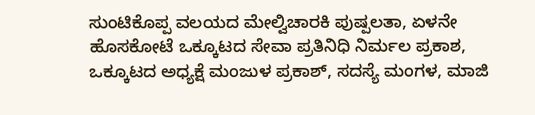ಸುಂಟಿಕೊಪ್ಪ ವಲಯದ ಮೇಲ್ವಿಚಾರಕಿ ಪುಷ್ಪಲತಾ, ಏಳನೇ ಹೊಸಕೋಟೆ ಒಕ್ಕೂಟದ ಸೇವಾ ಪ್ರತಿನಿಧಿ ನಿರ್ಮಲ ಪ್ರಕಾಶ, ಒಕ್ಕೂಟದ ಅಧ್ಯಕ್ಷೆ ಮಂಜುಳ ಪ್ರಕಾಶ್, ಸದಸ್ಯೆ ಮಂಗಳ, ಮಾಜಿ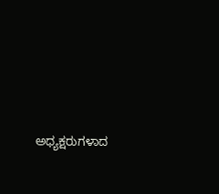ಅಧ್ಯಕ್ಷರುಗಳಾದ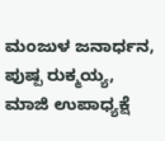ಮಂಜುಳ ಜನಾರ್ಧನ, ಪುಷ್ಪ ರುಕ್ಮಯ್ಯ, ಮಾಜಿ ಉಪಾಧ್ಯಕ್ಷೆ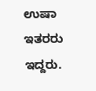ಉಷಾ ಇತರರು ಇದ್ದರು.